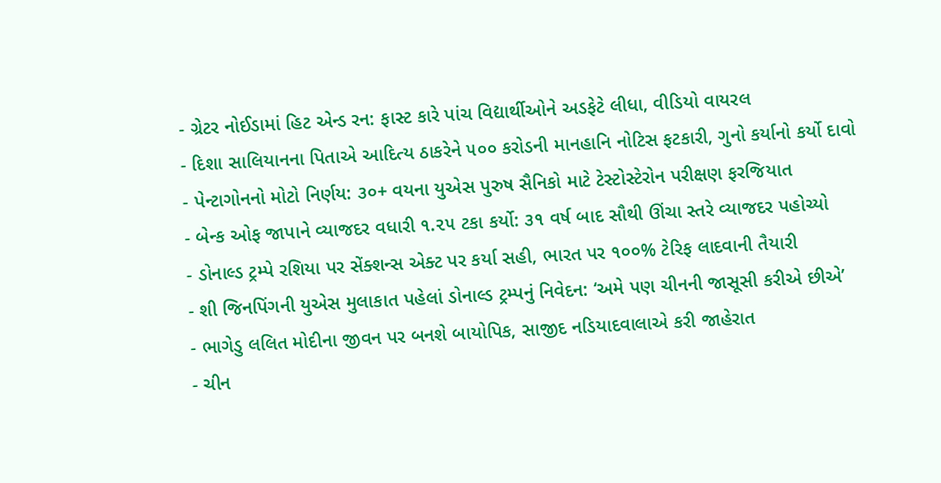- ગ્રેટર નોઈડામાં હિટ એન્ડ રન: ફાસ્ટ કારે પાંચ વિદ્યાર્થીઓને અડફેટે લીધા, વીડિયો વાયરલ
- દિશા સાલિયાનના પિતાએ આદિત્ય ઠાકરેને ૫૦૦ કરોડની માનહાનિ નોટિસ ફટકારી, ગુનો કર્યાનો કર્યો દાવો
- પેન્ટાગોનનો મોટો નિર્ણય: ૩૦+ વયના યુએસ પુરુષ સૈનિકો માટે ટેસ્ટોસ્ટેરોન પરીક્ષણ ફરજિયાત
- બેન્ક ઓફ જાપાને વ્યાજદર વધારી ૧.૨૫ ટકા કર્યો: ૩૧ વર્ષ બાદ સૌથી ઊંચા સ્તરે વ્યાજદર પહોચ્યો
- ડોનાલ્ડ ટ્રમ્પે રશિયા પર સેંક્શન્સ એક્ટ પર કર્યા સહી, ભારત પર ૧૦૦% ટેરિફ લાદવાની તૈયારી
- શી જિનપિંગની યુએસ મુલાકાત પહેલાં ડોનાલ્ડ ટ્રમ્પનું નિવેદન: ‘અમે પણ ચીનની જાસૂસી કરીએ છીએ’
- ભાગેડુ લલિત મોદીના જીવન પર બનશે બાયોપિક, સાજીદ નડિયાદવાલાએ કરી જાહેરાત
- ચીન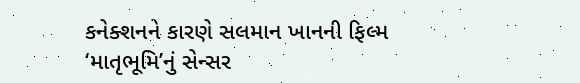કનેક્શનને કારણે સલમાન ખાનની ફિલ્મ ‘માતૃભૂમિ’નું સેન્સર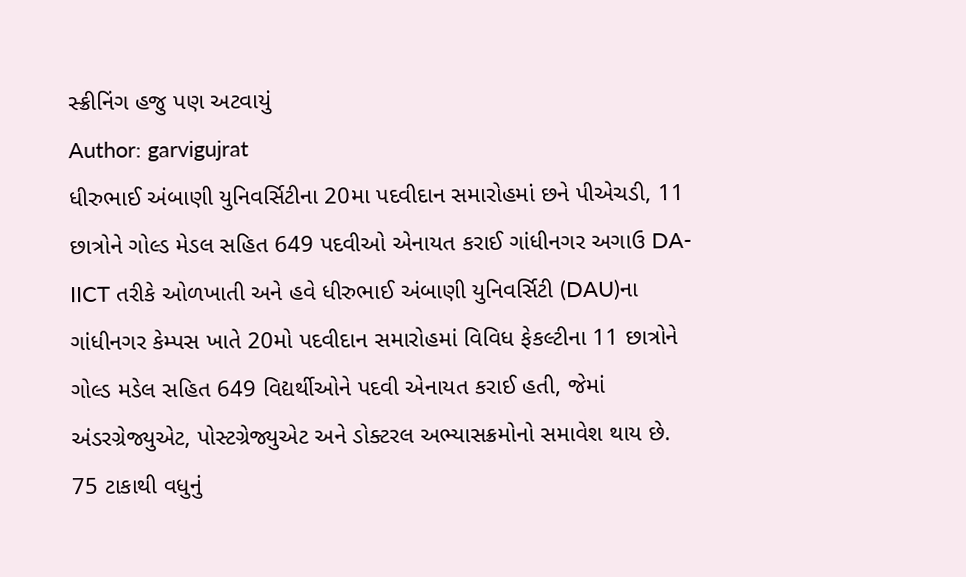સ્ક્રીનિંગ હજુ પણ અટવાયું
Author: garvigujrat
ધીરુભાઈ અંબાણી યુનિવર્સિટીના 20મા પદવીદાન સમારોહમાં છને પીએચડી, 11 છાત્રોને ગોલ્ડ મેડલ સહિત 649 પદવીઓ એનાયત કરાઈ ગાંધીનગર અગાઉ DA-IICT તરીકે ઓળખાતી અને હવે ધીરુભાઈ અંબાણી યુનિવર્સિટી (DAU)ના ગાંધીનગર કેમ્પસ ખાતે 20મો પદવીદાન સમારોહમાં વિવિધ ફેકલ્ટીના 11 છાત્રોને ગોલ્ડ મડેલ સહિત 649 વિદ્યર્થીઓને પદવી એનાયત કરાઈ હતી, જેમાં અંડરગ્રેજ્યુએટ, પોસ્ટગ્રેજ્યુએટ અને ડોક્ટરલ અભ્યાસક્રમોનો સમાવેશ થાય છે. 75 ટાકાથી વધુનું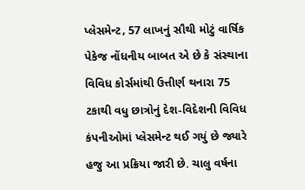પ્લેસમેન્ટ, 57 લાખનું સૌથી મોટું વાર્ષિક પેકેજ નોંધનીય બાબત એ છે કે સંસ્થાના વિવિધ કોર્સમાંથી ઉત્તીર્ણ થનારા 75 ટકાથી વધુ છાત્રોનું દેશ-વિદેશની વિવિધ કંપનીઓમાં પ્લેસમેન્ટ થઈ ગયું છે જ્યારે હજુ આ પ્રક્રિયા જારી છે. ચાલુ વર્ષના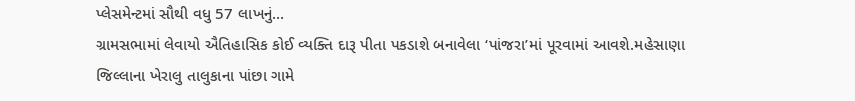પ્લેસમેન્ટમાં સૌથી વધુ 57 લાખનું…
ગ્રામસભામાં લેવાયો ઐતિહાસિક કોઈ વ્યક્તિ દારૂ પીતા પકડાશે બનાવેલા ‘પાંજરા’માં પૂરવામાં આવશે.મહેસાણા જિલ્લાના ખેરાલુ તાલુકાના પાંછા ગામે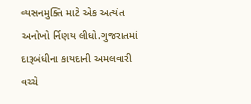વ્યસનમુક્તિ માટે એક અત્યંત અનોખો ર્નિણય લીધો.ગુજરાતમાં દારૂબંધીના કાયદાની અમલવારી વચ્ચે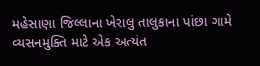મહેસાણા જિલ્લાના ખેરાલુ તાલુકાના પાંછા ગામે વ્યસનમુક્તિ માટે એક અત્યંત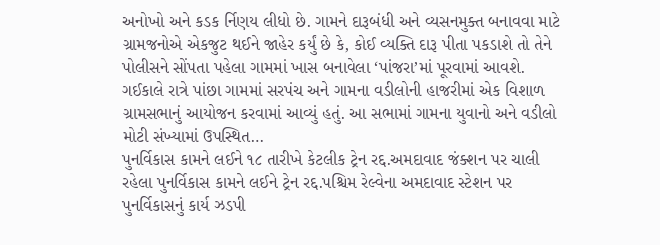અનોખો અને કડક ર્નિણય લીધો છે. ગામને દારૂબંધી અને વ્યસનમુક્ત બનાવવા માટે ગ્રામજનોએ એકજુટ થઈને જાહેર કર્યું છે કે, કોઈ વ્યક્તિ દારૂ પીતા પકડાશે તો તેને પોલીસને સોંપતા પહેલા ગામમાં ખાસ બનાવેલા ‘પાંજરા’માં પૂરવામાં આવશે. ગઈકાલે રાત્રે પાંછા ગામમાં સરપંચ અને ગામના વડીલોની હાજરીમાં એક વિશાળ ગ્રામસભાનું આયોજન કરવામાં આવ્યું હતું. આ સભામાં ગામના યુવાનો અને વડીલો મોટી સંખ્યામાં ઉપસ્થિત…
પુનર્વિકાસ કામને લઈને ૧૮ તારીખે કેટલીક ટ્રેન રદ્દ.અમદાવાદ જંક્શન પર ચાલી રહેલા પુનર્વિકાસ કામને લઈને ટ્રેન રદ્દ.પશ્ચિમ રેલ્વેના અમદાવાદ સ્ટેશન પર પુનર્વિકાસનું કાર્ય ઝડપી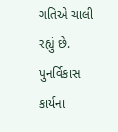ગતિએ ચાલી રહ્યું છે. પુનર્વિકાસ કાર્યના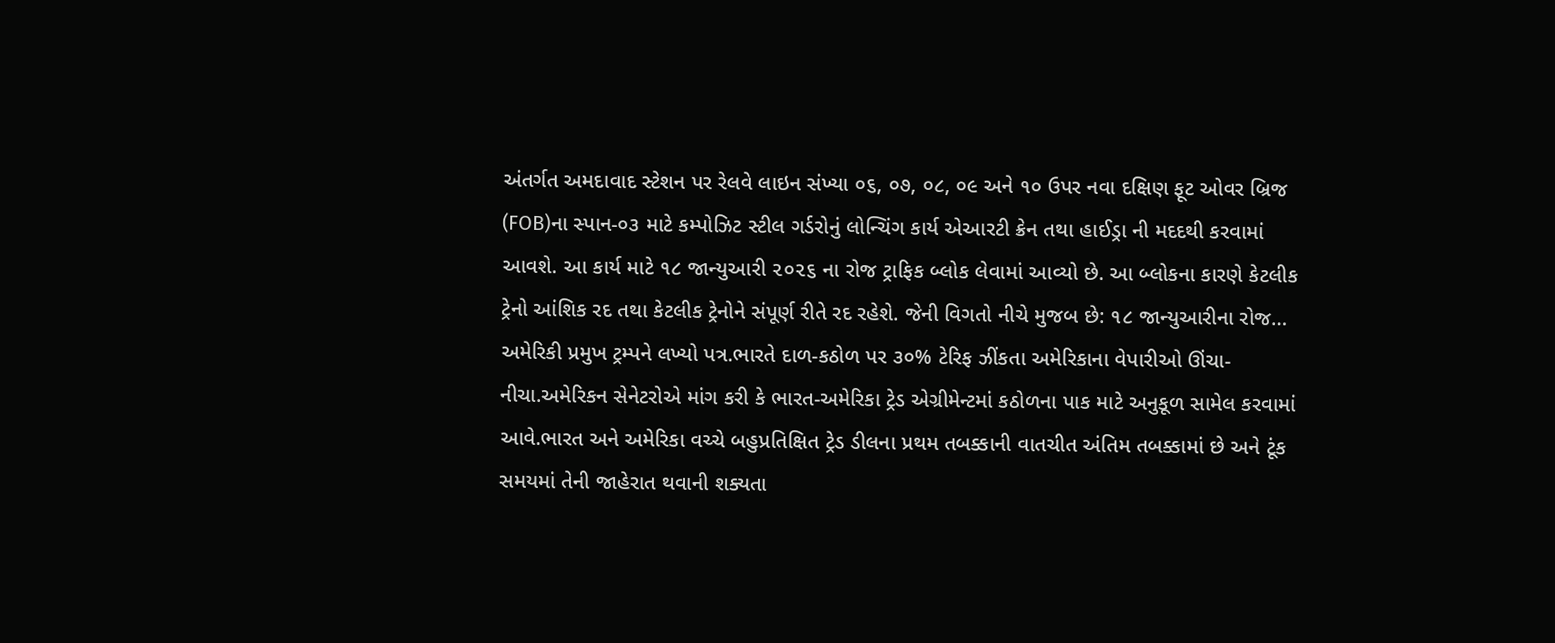અંતર્ગત અમદાવાદ સ્ટેશન પર રેલવે લાઇન સંખ્યા ૦૬, ૦૭, ૦૮, ૦૯ અને ૧૦ ઉપર નવા દક્ષિણ ફૂટ ઓવર બ્રિજ (FOB)ના સ્પાન-૦૩ માટે કમ્પોઝિટ સ્ટીલ ગર્ડરોનું લોન્ચિંગ કાર્ય એઆરટી ક્રેન તથા હાઈડ્રા ની મદદથી કરવામાં આવશે. આ કાર્ય માટે ૧૮ જાન્યુઆરી ૨૦૨૬ ના રોજ ટ્રાફિક બ્લોક લેવામાં આવ્યો છે. આ બ્લોકના કારણે કેટલીક ટ્રેનો આંશિક રદ તથા કેટલીક ટ્રેનોને સંપૂર્ણ રીતે રદ રહેશે. જેની વિગતો નીચે મુજબ છે: ૧૮ જાન્યુઆરીના રોજ…
અમેરિકી પ્રમુખ ટ્રમ્પને લખ્યો પત્ર.ભારતે દાળ-કઠોળ પર ૩૦% ટેરિફ ઝીંકતા અમેરિકાના વેપારીઓ ઊંચા-નીચા.અમેરિકન સેનેટરોએ માંગ કરી કે ભારત-અમેરિકા ટ્રેડ એગ્રીમેન્ટમાં કઠોળના પાક માટે અનુકૂળ સામેલ કરવામાં આવે.ભારત અને અમેરિકા વચ્ચે બહુપ્રતિક્ષિત ટ્રેડ ડીલના પ્રથમ તબક્કાની વાતચીત અંતિમ તબક્કામાં છે અને ટૂંક સમયમાં તેની જાહેરાત થવાની શક્યતા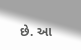છે. આ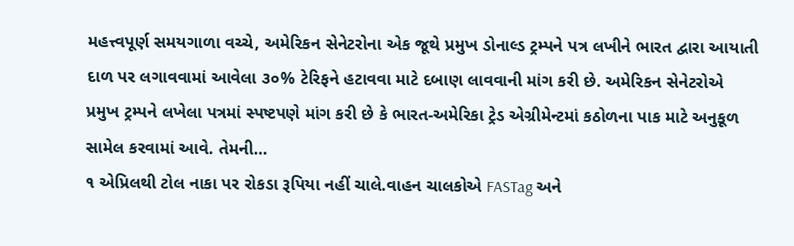મહત્ત્વપૂર્ણ સમયગાળા વચ્ચે, અમેરિકન સેનેટરોના એક જૂથે પ્રમુખ ડોનાલ્ડ ટ્રમ્પને પત્ર લખીને ભારત દ્વારા આયાતી દાળ પર લગાવવામાં આવેલા ૩૦% ટેરિફને હટાવવા માટે દબાણ લાવવાની માંગ કરી છે. અમેરિકન સેનેટરોએ પ્રમુખ ટ્રમ્પને લખેલા પત્રમાં સ્પષ્ટપણે માંગ કરી છે કે ભારત-અમેરિકા ટ્રેડ એગ્રીમેન્ટમાં કઠોળના પાક માટે અનુકૂળ સામેલ કરવામાં આવે. તેમની…
૧ એપ્રિલથી ટોલ નાકા પર રોકડા રૂપિયા નહીં ચાલે.વાહન ચાલકોએ FASTag અને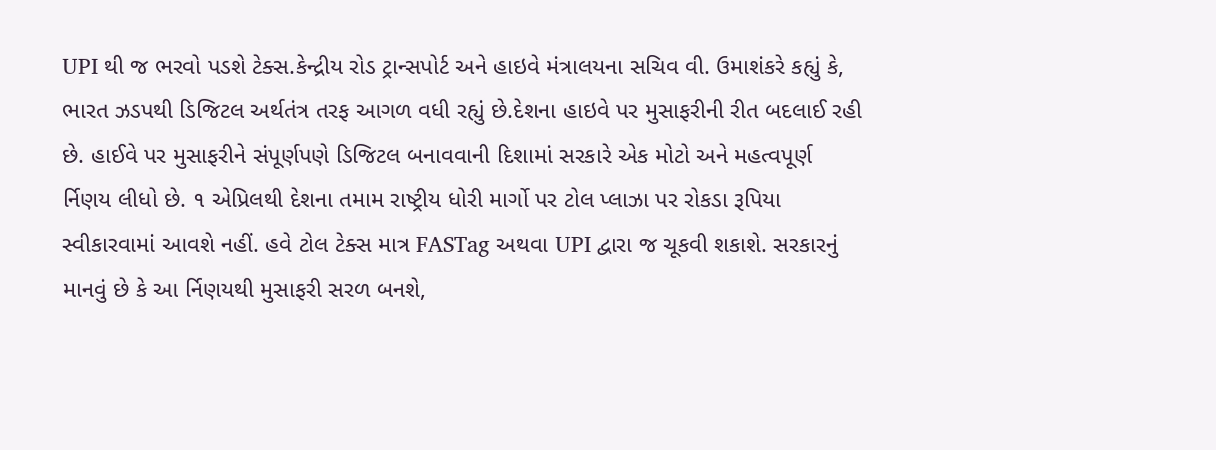UPI થી જ ભરવો પડશે ટેક્સ.કેન્દ્રીય રોડ ટ્રાન્સપોર્ટ અને હાઇવે મંત્રાલયના સચિવ વી. ઉમાશંકરે કહ્યું કે, ભારત ઝડપથી ડિજિટલ અર્થતંત્ર તરફ આગળ વધી રહ્યું છે.દેશના હાઇવે પર મુસાફરીની રીત બદલાઈ રહી છે. હાઈવે પર મુસાફરીને સંપૂર્ણપણે ડિજિટલ બનાવવાની દિશામાં સરકારે એક મોટો અને મહત્વપૂર્ણ ર્નિણય લીધો છે. ૧ એપ્રિલથી દેશના તમામ રાષ્ટ્રીય ધોરી માર્ગો પર ટોલ પ્લાઝા પર રોકડા રૂપિયા સ્વીકારવામાં આવશે નહીં. હવે ટોલ ટેક્સ માત્ર FASTag અથવા UPI દ્વારા જ ચૂકવી શકાશે. સરકારનું માનવું છે કે આ ર્નિણયથી મુસાફરી સરળ બનશે,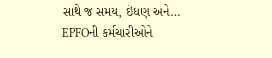સાથે જ સમય, ઇંધણ અને…
EPFOની કર્મચારીઓને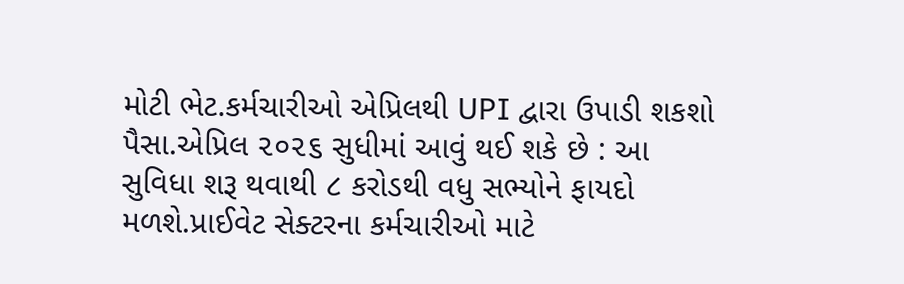મોટી ભેટ.કર્મચારીઓ એપ્રિલથી UPI દ્વારા ઉપાડી શકશો પૈસા.એપ્રિલ ૨૦૨૬ સુધીમાં આવું થઈ શકે છે : આ સુવિધા શરૂ થવાથી ૮ કરોડથી વધુ સભ્યોને ફાયદો મળશે.પ્રાઈવેટ સેક્ટરના કર્મચારીઓ માટે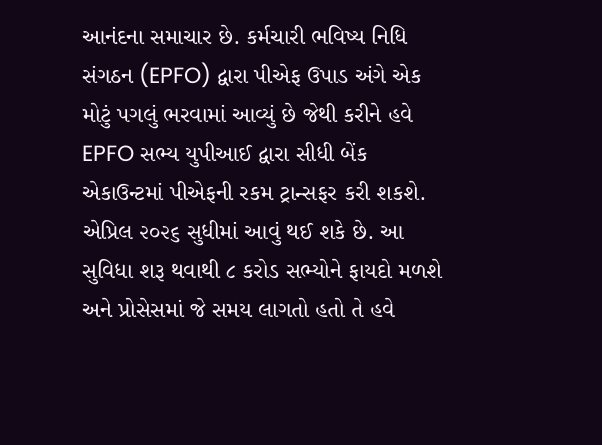આનંદના સમાચાર છે. કર્મચારી ભવિષ્ય નિધિ સંગઠન (EPFO) દ્વારા પીએફ ઉપાડ અંગે એક મોટું પગલું ભરવામાં આવ્યું છે જેથી કરીને હવે EPFO સભ્ય યુપીઆઈ દ્વારા સીધી બેંક એકાઉન્ટમાં પીએફની રકમ ટ્રાન્સફર કરી શકશે. એપ્રિલ ૨૦૨૬ સુધીમાં આવું થઈ શકે છે. આ સુવિધા શરૂ થવાથી ૮ કરોડ સભ્યોને ફાયદો મળશે અને પ્રોસેસમાં જે સમય લાગતો હતો તે હવે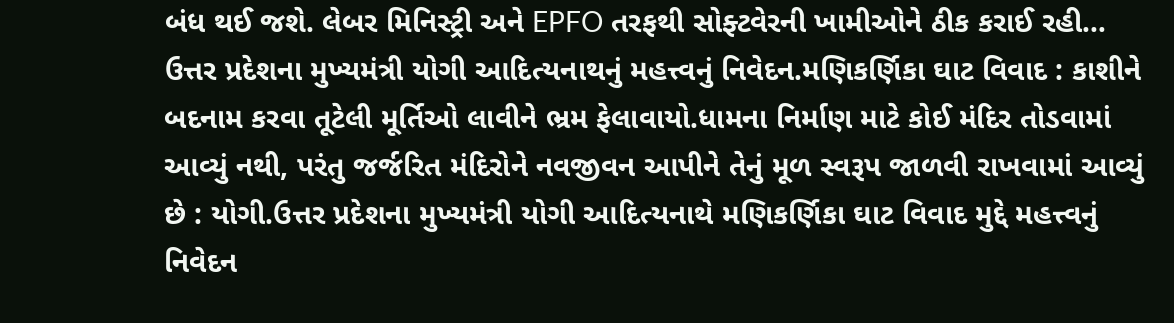બંધ થઈ જશે. લેબર મિનિસ્ટ્રી અને EPFO તરફથી સોફ્ટવેરની ખામીઓને ઠીક કરાઈ રહી…
ઉત્તર પ્રદેશના મુખ્યમંત્રી યોગી આદિત્યનાથનું મહત્ત્વનું નિવેદન.મણિકર્ણિકા ઘાટ વિવાદ : કાશીને બદનામ કરવા તૂટેલી મૂર્તિઓ લાવીને ભ્રમ ફેલાવાયો.ધામના નિર્માણ માટે કોઈ મંદિર તોડવામાં આવ્યું નથી, પરંતુ જર્જરિત મંદિરોને નવજીવન આપીને તેનું મૂળ સ્વરૂપ જાળવી રાખવામાં આવ્યું છે : યોગી.ઉત્તર પ્રદેશના મુખ્યમંત્રી યોગી આદિત્યનાથે મણિકર્ણિકા ઘાટ વિવાદ મુદ્દે મહત્ત્વનું નિવેદન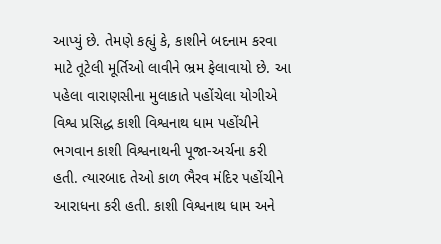આપ્યું છે. તેમણે કહ્યું કે, કાશીને બદનામ કરવા માટે તૂટેલી મૂર્તિઓ લાવીને ભ્રમ ફેલાવાયો છે. આ પહેલા વારાણસીના મુલાકાતે પહોંચેલા યોગીએ વિશ્વ પ્રસિદ્ધ કાશી વિશ્વનાથ ધામ પહોંચીને ભગવાન કાશી વિશ્વનાથની પૂજા-અર્ચના કરી હતી. ત્યારબાદ તેઓ કાળ ભૈરવ મંદિર પહોંચીને આરાધના કરી હતી. કાશી વિશ્વનાથ ધામ અને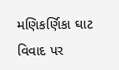મણિકર્ણિકા ઘાટ વિવાદ પર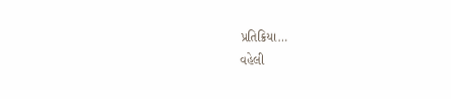પ્રતિક્રિયા…
વહેલી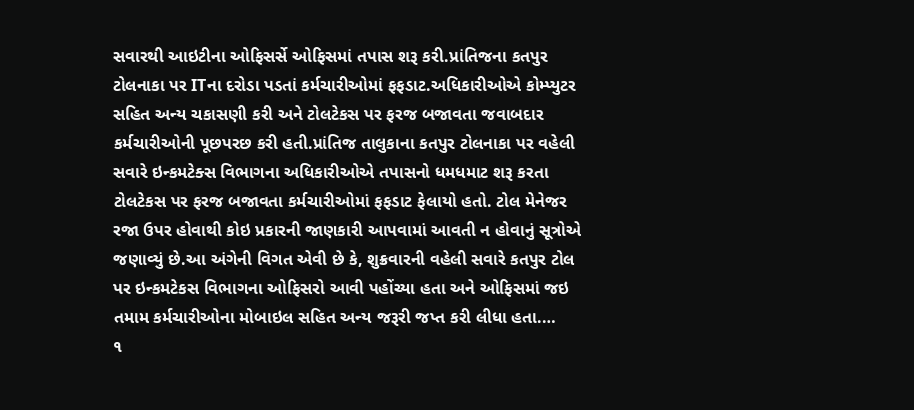સવારથી આઇટીના ઓફિસર્સે ઓફિસમાં તપાસ શરૂ કરી.પ્રાંતિજના કતપુર ટોલનાકા પર ITના દરોડા પડતાં કર્મચારીઓમાં ફફડાટ.અધિકારીઓએ કોમ્પ્યુટર સહિત અન્ય ચકાસણી કરી અને ટોલટેકસ પર ફરજ બજાવતા જવાબદાર કર્મચારીઓની પૂછપરછ કરી હતી.પ્રાંતિજ તાલુકાના કતપુર ટોલનાકા પર વહેલી સવારે ઇન્કમટેક્સ વિભાગના અધિકારીઓએ તપાસનો ધમધમાટ શરૂ કરતા ટોલટેકસ પર ફરજ બજાવતા કર્મચારીઓમાં ફફડાટ ફેલાયો હતો. ટોલ મેનેજર રજા ઉપર હોવાથી કોઇ પ્રકારની જાણકારી આપવામાં આવતી ન હોવાનું સૂત્રોએ જણાવ્યું છે.આ અંગેની વિગત એવી છે કે, શુક્રવારની વહેલી સવારે કતપુર ટોલ પર ઇન્કમટેકસ વિભાગના ઓફિસરો આવી પહોંચ્યા હતા અને ઓફિસમાં જઇ તમામ કર્મચારીઓના મોબાઇલ સહિત અન્ય જરૂરી જપ્ત કરી લીધા હતા.…
૧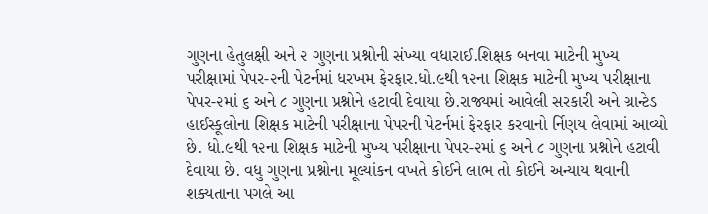ગુણના હેતુલક્ષી અને ૨ ગુણના પ્રશ્નોની સંખ્યા વધારાઈ.શિક્ષક બનવા માટેની મુખ્ય પરીક્ષામાં પેપર-૨ની પેટર્નમાં ધરખમ ફેરફાર.ધો.૯થી ૧૨ના શિક્ષક માટેની મુખ્ય પરીક્ષાના પેપર-૨માં ૬ અને ૮ ગુણના પ્રશ્નોને હટાવી દેવાયા છે.રાજ્યમાં આવેલી સરકારી અને ગ્રાન્ટેડ હાઈસ્કૂલોના શિક્ષક માટેની પરીક્ષાના પેપરની પેટર્નમાં ફેરફાર કરવાનો ર્નિણય લેવામાં આવ્યો છે. ધો.૯થી ૧૨ના શિક્ષક માટેની મુખ્ય પરીક્ષાના પેપર-૨માં ૬ અને ૮ ગુણના પ્રશ્નોને હટાવી દેવાયા છે. વધુ ગુણના પ્રશ્નોના મૂલ્યાંકન વખતે કોઈને લાભ તો કોઈને અન્યાય થવાની શક્યતાના પગલે આ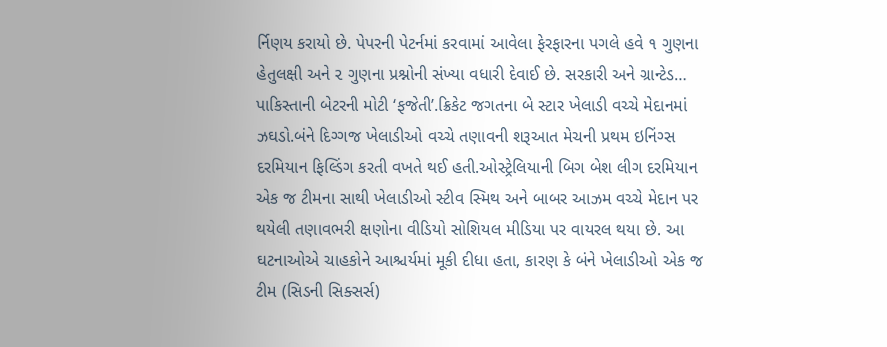ર્નિણય કરાયો છે. પેપરની પેટર્નમાં કરવામાં આવેલા ફેરફારના પગલે હવે ૧ ગુણના હેતુલક્ષી અને ૨ ગુણના પ્રશ્નોની સંખ્યા વધારી દેવાઈ છે. સરકારી અને ગ્રાન્ટેડ…
પાકિસ્તાની બેટરની મોટી ‘ફજેતી’.ક્રિકેટ જગતના બે સ્ટાર ખેલાડી વચ્ચે મેદાનમાં ઝઘડો.બંને દિગ્ગજ ખેલાડીઓ વચ્ચે તણાવની શરૂઆત મેચની પ્રથમ ઇનિંગ્સ દરમિયાન ફિલ્ડિંગ કરતી વખતે થઈ હતી.ઓસ્ટ્રેલિયાની બિગ બેશ લીગ દરમિયાન એક જ ટીમના સાથી ખેલાડીઓ સ્ટીવ સ્મિથ અને બાબર આઝમ વચ્ચે મેદાન પર થયેલી તણાવભરી ક્ષણોના વીડિયો સોશિયલ મીડિયા પર વાયરલ થયા છે. આ ઘટનાઓએ ચાહકોને આશ્ચર્યમાં મૂકી દીધા હતા, કારણ કે બંને ખેલાડીઓ એક જ ટીમ (સિડની સિક્સર્સ)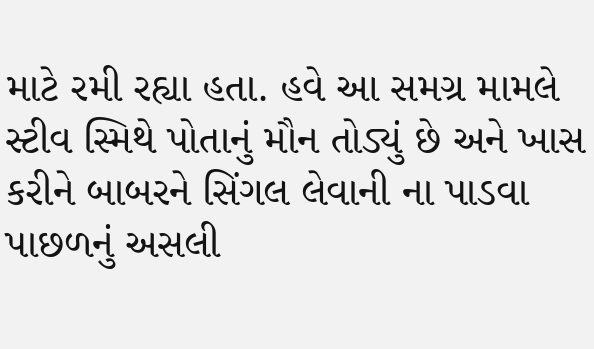માટે રમી રહ્યા હતા. હવે આ સમગ્ર મામલે સ્ટીવ સ્મિથે પોતાનું મૌન તોડ્યું છે અને ખાસ કરીને બાબરને સિંગલ લેવાની ના પાડવા પાછળનું અસલી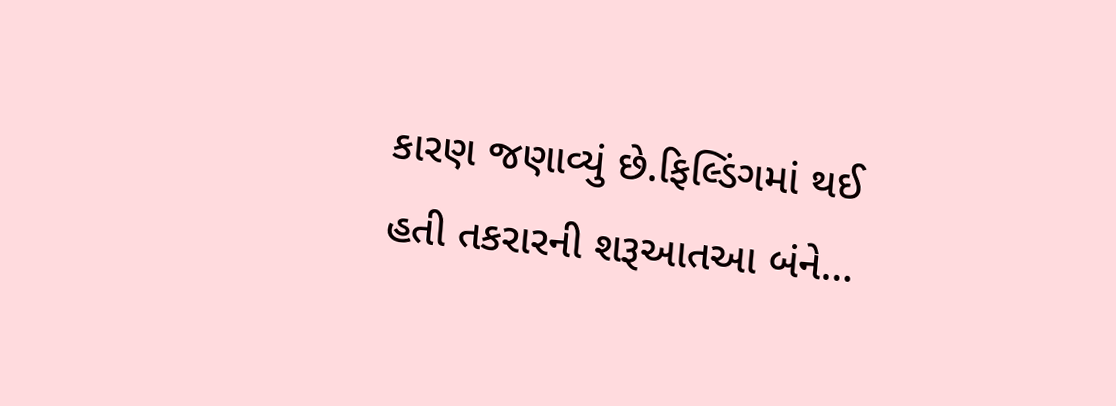કારણ જણાવ્યું છે.ફિલ્ડિંગમાં થઈ હતી તકરારની શરૂઆતઆ બંને…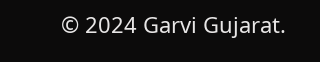© 2024 Garvi Gujarat.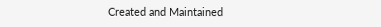Created and Maintained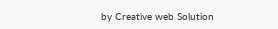by Creative web Solution